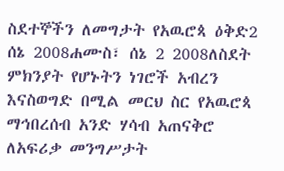ስደተኞችን ለመግታት የአዉሮጳ ዕቅድ2 ሰኔ 2008ሐሙስ፣ ሰኔ 2 2008ለስደት ምክንያት የሆኑትን ነገሮች አብረን እናስወግድ በሚል መርህ ስር የአዉሮጳ ማኅበረሰብ አንድ ሃሳብ አጠናቅሮ ለአፍሪቃ መንግሥታት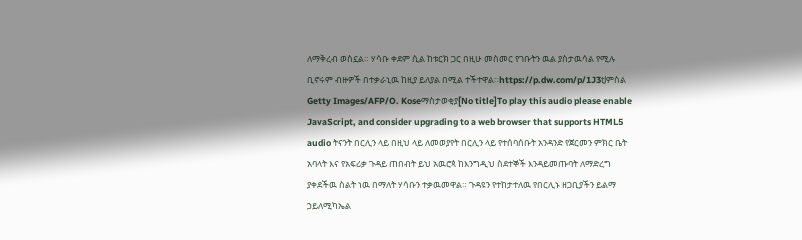ለማቅረብ ወስኗል። ሃሳቡ ቀደም ሲል ከቱርክ ጋር በዚሁ መስመር የገቡትን ዉል ያስታዉሳል የሚሉ ቢኖሩም ብዙዎች በተቃራኒዉ ከዚያ ይለያል በሚል ተችተዋል።https://p.dw.com/p/1J3tJምስል Getty Images/AFP/O. Koseማስታወቂያ[No title]To play this audio please enable JavaScript, and consider upgrading to a web browser that supports HTML5 audio ትናንት በርሊን ላይ በዚህ ላይ ለመወያየት በርሊን ላይ የተሰባሰቡት አንዳንድ የጀርመን ምክር ቤት አባላት እና የአፍሪቃ ጉዳይ ጠበብት ይህ አዉሮጳ ከእንግዲህ ስደተኞች እንዳይመጡባት ለማድረግ ያቀደችዉ ስልት ነዉ በማለት ሃሳቡን ተቃዉመዋል። ጉዳዩን የተከታተለዉ የበርሊኑ ዘጋቢያችን ይልማ ኃይለሚካኤል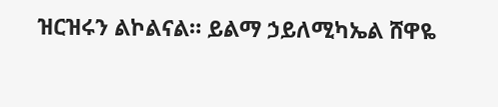ዝርዝሩን ልኮልናል። ይልማ ኃይለሚካኤል ሸዋዬ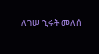ለገሠ ኂሩት መለሰ